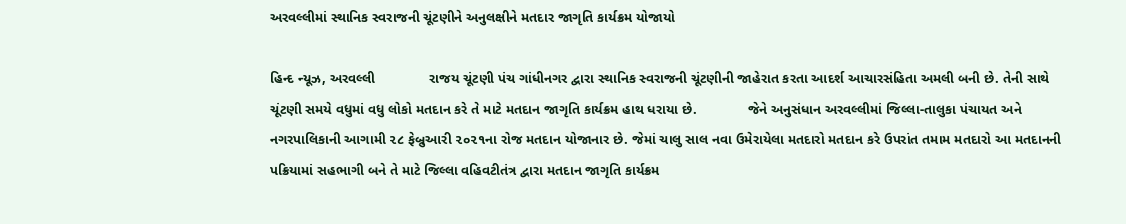અરવલ્લીમાં સ્થાનિક સ્વરાજની ચૂંટણીને અનુલક્ષીને મતદાર જાગૃતિ કાર્યક્રમ યોજાયો

હિન્દ ન્યૂઝ, અરવલ્લી              રાજય ચૂંટણી પંચ ગાંધીનગર દ્વારા સ્થાનિક સ્વરાજની ચૂંટણીની જાહેરાત કરતા આદર્શ આચારસંહિતા અમલી બની છે. તેની સાથે ચૂંટણી સમયે વધુમાં વધુ લોકો મતદાન કરે તે માટે મતદાન જાગૃતિ કાર્યક્રમ હાથ ધરાયા છે.             જેને અનુસંધાન અરવલ્લીમાં જિલ્લા-તાલુકા પંચાયત અને નગરપાલિકાની આગામી ૨૮ ફેબ્રુઆરી ૨૦૨૧ના રોજ મતદાન યોજાનાર છે. જેમાં ચાલુ સાલ નવા ઉમેરાયેલા મતદારો મતદાન કરે ઉપરાંત તમામ મતદારો આ મતદાનની પક્રિયામાં સહભાગી બને તે માટે જિલ્લા વહિવટીતંત્ર દ્વારા મતદાન જાગૃતિ કાર્યક્રમ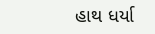હાથ ધર્યા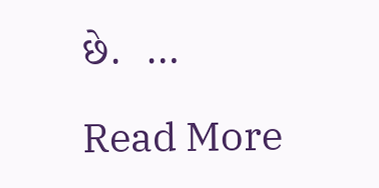છે.  …

Read More